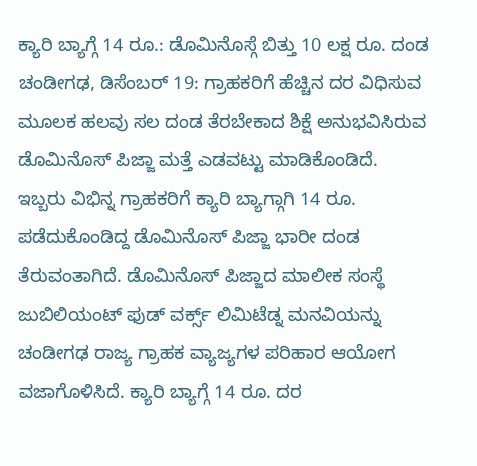ಕ್ಯಾರಿ ಬ್ಯಾಗ್ಗೆ 14 ರೂ.: ಡೊಮಿನೊಸ್ಗೆ ಬಿತ್ತು 10 ಲಕ್ಷ ರೂ. ದಂಡ
ಚಂಡೀಗಢ, ಡಿಸೆಂಬರ್ 19: ಗ್ರಾಹಕರಿಗೆ ಹೆಚ್ಚಿನ ದರ ವಿಧಿಸುವ ಮೂಲಕ ಹಲವು ಸಲ ದಂಡ ತೆರಬೇಕಾದ ಶಿಕ್ಷೆ ಅನುಭವಿಸಿರುವ ಡೊಮಿನೊಸ್ ಪಿಜ್ಜಾ ಮತ್ತೆ ಎಡವಟ್ಟು ಮಾಡಿಕೊಂಡಿದೆ.
ಇಬ್ಬರು ವಿಭಿನ್ನ ಗ್ರಾಹಕರಿಗೆ ಕ್ಯಾರಿ ಬ್ಯಾಗ್ಗಾಗಿ 14 ರೂ. ಪಡೆದುಕೊಂಡಿದ್ದ ಡೊಮಿನೊಸ್ ಪಿಜ್ಜಾ ಭಾರೀ ದಂಡ ತೆರುವಂತಾಗಿದೆ. ಡೊಮಿನೊಸ್ ಪಿಜ್ಜಾದ ಮಾಲೀಕ ಸಂಸ್ಥೆ ಜುಬಿಲಿಯಂಟ್ ಫುಡ್ ವರ್ಕ್ಸ್ ಲಿಮಿಟೆಡ್ನ ಮನವಿಯನ್ನು ಚಂಡೀಗಢ ರಾಜ್ಯ ಗ್ರಾಹಕ ವ್ಯಾಜ್ಯಗಳ ಪರಿಹಾರ ಆಯೋಗ ವಜಾಗೊಳಿಸಿದೆ. ಕ್ಯಾರಿ ಬ್ಯಾಗ್ಗೆ 14 ರೂ. ದರ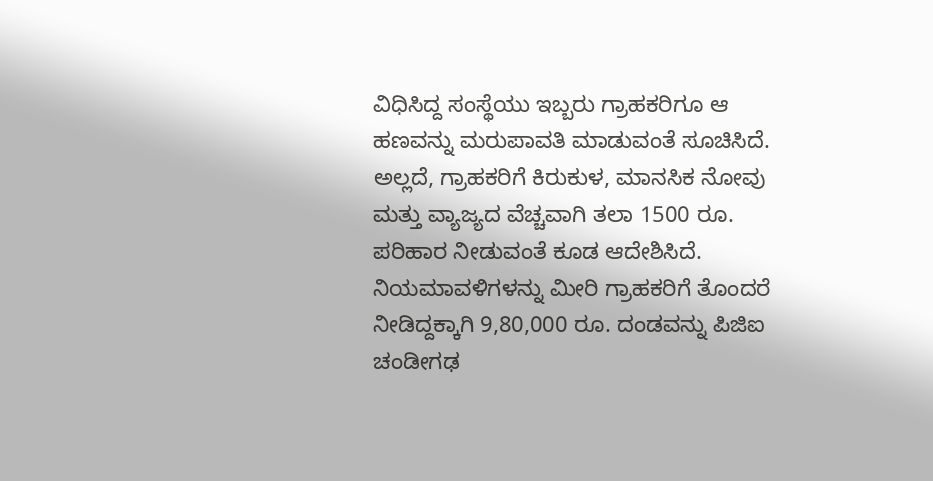ವಿಧಿಸಿದ್ದ ಸಂಸ್ಥೆಯು ಇಬ್ಬರು ಗ್ರಾಹಕರಿಗೂ ಆ ಹಣವನ್ನು ಮರುಪಾವತಿ ಮಾಡುವಂತೆ ಸೂಚಿಸಿದೆ.
ಅಲ್ಲದೆ, ಗ್ರಾಹಕರಿಗೆ ಕಿರುಕುಳ, ಮಾನಸಿಕ ನೋವು ಮತ್ತು ವ್ಯಾಜ್ಯದ ವೆಚ್ಚವಾಗಿ ತಲಾ 1500 ರೂ. ಪರಿಹಾರ ನೀಡುವಂತೆ ಕೂಡ ಆದೇಶಿಸಿದೆ. ನಿಯಮಾವಳಿಗಳನ್ನು ಮೀರಿ ಗ್ರಾಹಕರಿಗೆ ತೊಂದರೆ ನೀಡಿದ್ದಕ್ಕಾಗಿ 9,80,000 ರೂ. ದಂಡವನ್ನು ಪಿಜಿಐ ಚಂಡೀಗಢ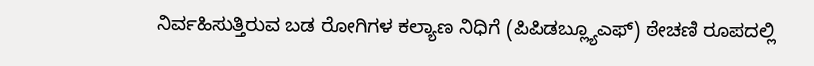ನಿರ್ವಹಿಸುತ್ತಿರುವ ಬಡ ರೋಗಿಗಳ ಕಲ್ಯಾಣ ನಿಧಿಗೆ (ಪಿಪಿಡಬ್ಲ್ಯೂಎಫ್) ಠೇಚಣಿ ರೂಪದಲ್ಲಿ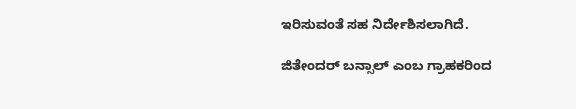ಇರಿಸುವಂತೆ ಸಹ ನಿರ್ದೇಶಿಸಲಾಗಿದೆ.

ಜಿತೇಂದರ್ ಬನ್ಸಾಲ್ ಎಂಬ ಗ್ರಾಹಕರಿಂದ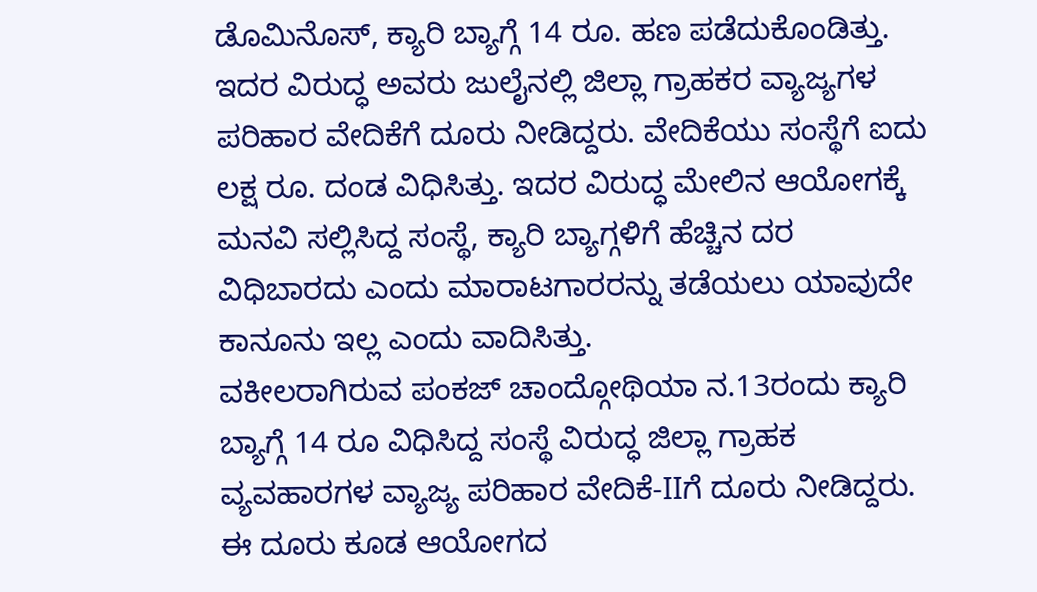ಡೊಮಿನೊಸ್, ಕ್ಯಾರಿ ಬ್ಯಾಗ್ಗೆ 14 ರೂ. ಹಣ ಪಡೆದುಕೊಂಡಿತ್ತು. ಇದರ ವಿರುದ್ಧ ಅವರು ಜುಲೈನಲ್ಲಿ ಜಿಲ್ಲಾ ಗ್ರಾಹಕರ ವ್ಯಾಜ್ಯಗಳ ಪರಿಹಾರ ವೇದಿಕೆಗೆ ದೂರು ನೀಡಿದ್ದರು. ವೇದಿಕೆಯು ಸಂಸ್ಥೆಗೆ ಐದು ಲಕ್ಷ ರೂ. ದಂಡ ವಿಧಿಸಿತ್ತು. ಇದರ ವಿರುದ್ಧ ಮೇಲಿನ ಆಯೋಗಕ್ಕೆ ಮನವಿ ಸಲ್ಲಿಸಿದ್ದ ಸಂಸ್ಥೆ, ಕ್ಯಾರಿ ಬ್ಯಾಗ್ಗಳಿಗೆ ಹೆಚ್ಚಿನ ದರ ವಿಧಿಬಾರದು ಎಂದು ಮಾರಾಟಗಾರರನ್ನು ತಡೆಯಲು ಯಾವುದೇ ಕಾನೂನು ಇಲ್ಲ ಎಂದು ವಾದಿಸಿತ್ತು.
ವಕೀಲರಾಗಿರುವ ಪಂಕಜ್ ಚಾಂದ್ಗೋಥಿಯಾ ನ.13ರಂದು ಕ್ಯಾರಿ ಬ್ಯಾಗ್ಗೆ 14 ರೂ ವಿಧಿಸಿದ್ದ ಸಂಸ್ಥೆ ವಿರುದ್ಧ ಜಿಲ್ಲಾ ಗ್ರಾಹಕ ವ್ಯವಹಾರಗಳ ವ್ಯಾಜ್ಯ ಪರಿಹಾರ ವೇದಿಕೆ-IIಗೆ ದೂರು ನೀಡಿದ್ದರು. ಈ ದೂರು ಕೂಡ ಆಯೋಗದ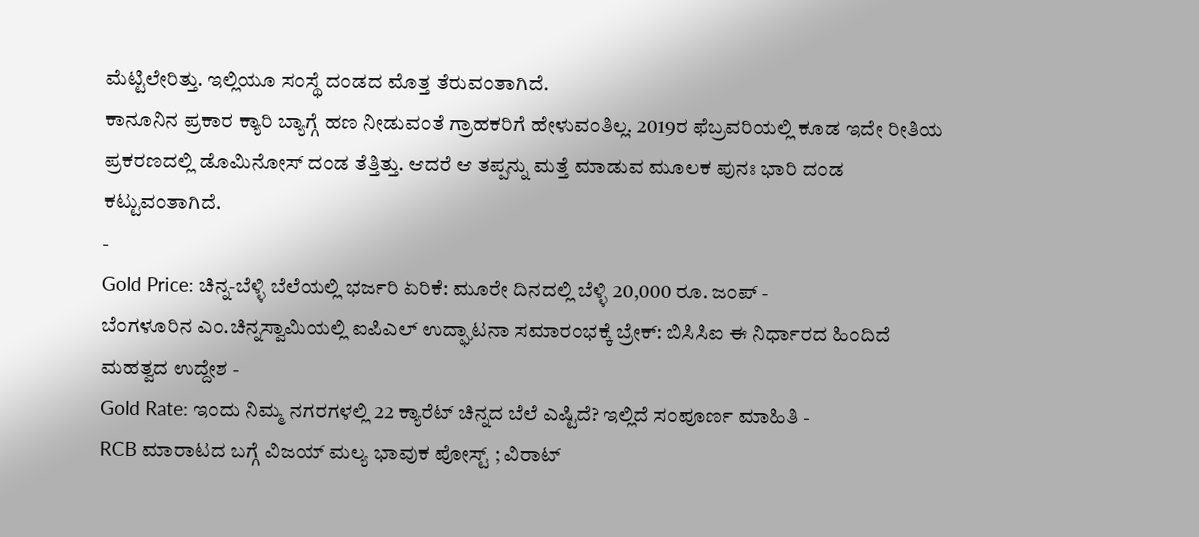ಮೆಟ್ಟಿಲೇರಿತ್ತು. ಇಲ್ಲಿಯೂ ಸಂಸ್ಥೆ ದಂಡದ ಮೊತ್ತ ತೆರುವಂತಾಗಿದೆ.
ಕಾನೂನಿನ ಪ್ರಕಾರ ಕ್ಯಾರಿ ಬ್ಯಾಗ್ಗೆ ಹಣ ನೀಡುವಂತೆ ಗ್ರಾಹಕರಿಗೆ ಹೇಳುವಂತಿಲ್ಲ. 2019ರ ಫೆಬ್ರವರಿಯಲ್ಲಿ ಕೂಡ ಇದೇ ರೀತಿಯ ಪ್ರಕರಣದಲ್ಲಿ ಡೊಮಿನೋಸ್ ದಂಡ ತೆತ್ತಿತ್ತು. ಆದರೆ ಆ ತಪ್ಪನ್ನು ಮತ್ತೆ ಮಾಡುವ ಮೂಲಕ ಪುನಃ ಭಾರಿ ದಂಡ ಕಟ್ಟುವಂತಾಗಿದೆ.
-
Gold Price: ಚಿನ್ನ-ಬೆಳ್ಳಿ ಬೆಲೆಯಲ್ಲಿ ಭರ್ಜರಿ ಏರಿಕೆ: ಮೂರೇ ದಿನದಲ್ಲಿ ಬೆಳ್ಳಿ 20,000 ರೂ. ಜಂಪ್ -
ಬೆಂಗಳೂರಿನ ಎಂ.ಚಿನ್ನಸ್ವಾಮಿಯಲ್ಲಿ ಐಪಿಎಲ್ ಉದ್ಘಾಟನಾ ಸಮಾರಂಭಕ್ಕೆ ಬ್ರೇಕ್: ಬಿಸಿಸಿಐ ಈ ನಿರ್ಧಾರದ ಹಿಂದಿದೆ ಮಹತ್ವದ ಉದ್ದೇಶ -
Gold Rate: ಇಂದು ನಿಮ್ಮ ನಗರಗಳಲ್ಲಿ 22 ಕ್ಯಾರೆಟ್ ಚಿನ್ನದ ಬೆಲೆ ಎಷ್ಟಿದೆ? ಇಲ್ಲಿದೆ ಸಂಪೂರ್ಣ ಮಾಹಿತಿ -
RCB ಮಾರಾಟದ ಬಗ್ಗೆ ವಿಜಯ್ ಮಲ್ಯ ಭಾವುಕ ಪೋಸ್ಟ್ ; ವಿರಾಟ್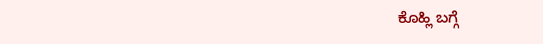ಕೊಹ್ಲಿ ಬಗ್ಗೆ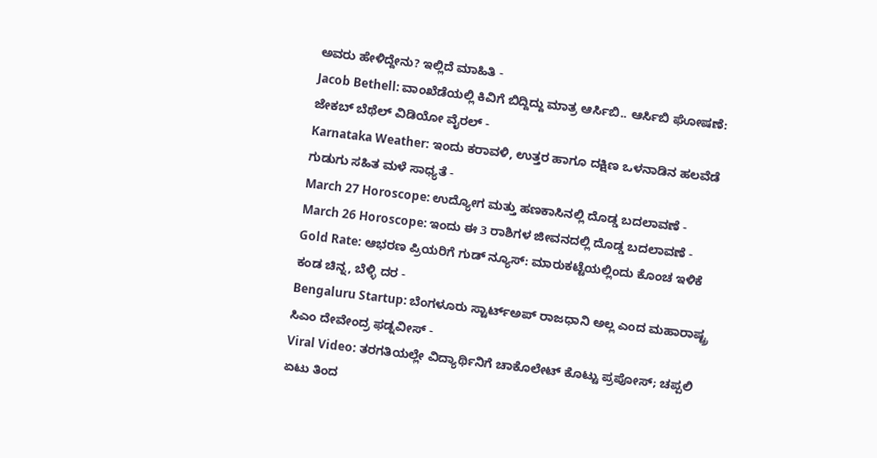ಅವರು ಹೇಳಿದ್ದೇನು? ಇಲ್ಲಿದೆ ಮಾಹಿತಿ -
Jacob Bethell: ವಾಂಖೆಡೆಯಲ್ಲಿ ಕಿವಿಗೆ ಬಿದ್ದಿದ್ದು ಮಾತ್ರ ಆರ್ಸಿಬಿ.. ಆರ್ಸಿಬಿ ಘೋಷಣೆ: ಜೇಕಬ್ ಬೆಥೆಲ್ ವಿಡಿಯೋ ವೈರಲ್ -
Karnataka Weather: ಇಂದು ಕರಾವಳಿ, ಉತ್ತರ ಹಾಗೂ ದಕ್ಷಿಣ ಒಳನಾಡಿನ ಹಲವೆಡೆ ಗುಡುಗು ಸಹಿತ ಮಳೆ ಸಾಧ್ಯತೆ -
March 27 Horoscope: ಉದ್ಯೋಗ ಮತ್ತು ಹಣಕಾಸಿನಲ್ಲಿ ದೊಡ್ಡ ಬದಲಾವಣೆ -
March 26 Horoscope: ಇಂದು ಈ 3 ರಾಶಿಗಳ ಜೀವನದಲ್ಲಿ ದೊಡ್ಡ ಬದಲಾವಣೆ -
Gold Rate: ಆಭರಣ ಪ್ರಿಯರಿಗೆ ಗುಡ್ ನ್ಯೂಸ್: ಮಾರುಕಟ್ಟೆಯಲ್ಲಿಂದು ಕೊಂಚ ಇಳಿಕೆ ಕಂಡ ಚಿನ್ನ, ಬೆಳ್ಳಿ ದರ -
Bengaluru Startup: ಬೆಂಗಳೂರು ಸ್ಟಾರ್ಟ್ಅಪ್ ರಾಜಧಾನಿ ಅಲ್ಲ ಎಂದ ಮಹಾರಾಷ್ಟ್ರ ಸಿಎಂ ದೇವೇಂದ್ರ ಫಡ್ನವೀಸ್ -
Viral Video: ತರಗತಿಯಲ್ಲೇ ವಿದ್ಯಾರ್ಥಿನಿಗೆ ಚಾಕೊಲೇಟ್ ಕೊಟ್ಟು ಪ್ರಪೋಸ್; ಚಪ್ಪಲಿ ಏಟು ತಿಂದ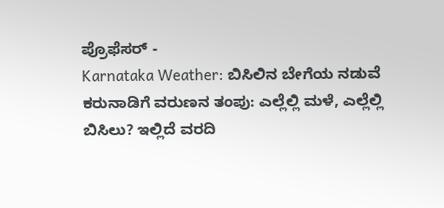ಪ್ರೊಫೆಸರ್ -
Karnataka Weather: ಬಿಸಿಲಿನ ಬೇಗೆಯ ನಡುವೆ ಕರುನಾಡಿಗೆ ವರುಣನ ತಂಪು: ಎಲ್ಲೆಲ್ಲಿ ಮಳೆ, ಎಲ್ಲೆಲ್ಲಿ ಬಿಸಿಲು? ಇಲ್ಲಿದೆ ವರದಿ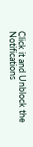Click it and Unblock the Notifications